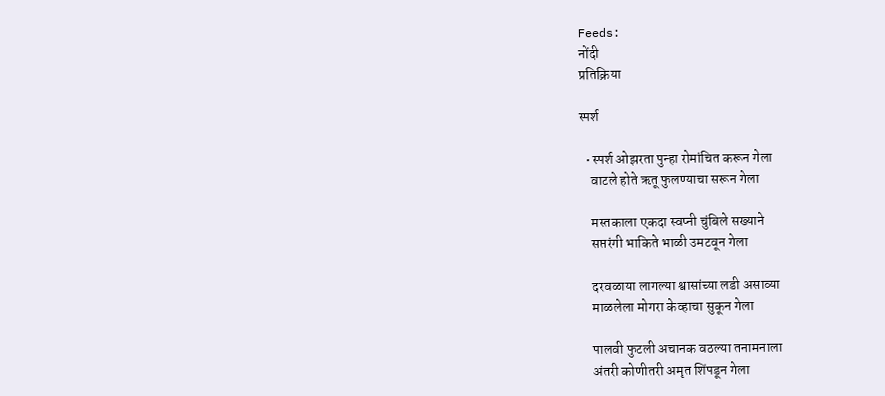Feeds:
नोंदी
प्रतिक्रिया

स्पर्श

  • स्पर्श ओझरता पुन्हा रोमांचित करून गेला
    वाटले होते ऋतू फुलण्याचा सरून गेला

    मस्तकाला एकदा स्वप्नी चुंबिले सख्याने
    सप्तरंगी भाकिते भाळी उमटवून गेला

    दरवळाया लागल्या श्वासांच्या लडी असाव्या
    माळलेला मोगरा केव्हाचा सुकून गेला

    पालवी फुटली अचानक वठल्या तनामनाला
    अंतरी कोणीतरी अमृत शिंपडून गेला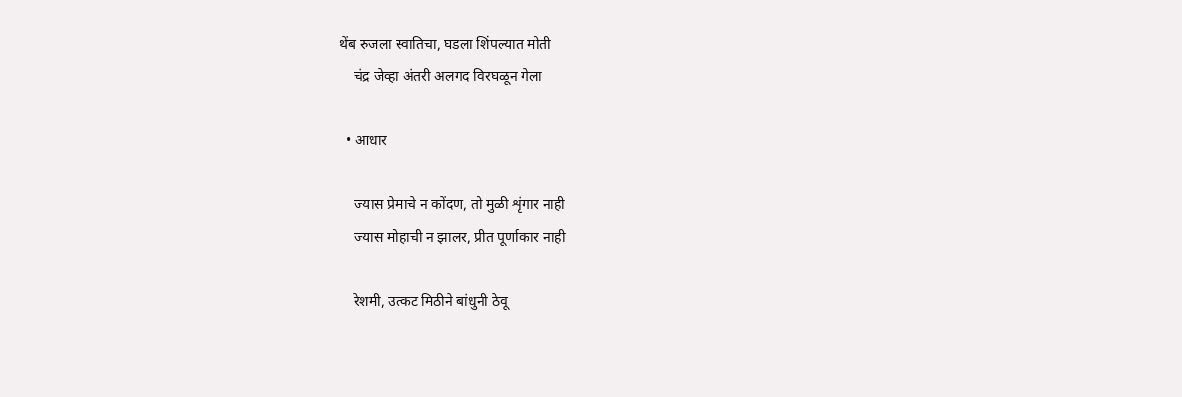थेंब रुजला स्वातिचा, घडला शिंपल्यात मोती
    चंद्र जेव्हा अंतरी अलगद विरघळून गेला

  • आधार

    ज्यास प्रेमाचे न कोंदण, तो मुळी शृंगार नाही
    ज्यास मोहाची न झालर, प्रीत पूर्णाकार नाही

    रेशमी, उत्कट मिठीने बांधुनी ठेवू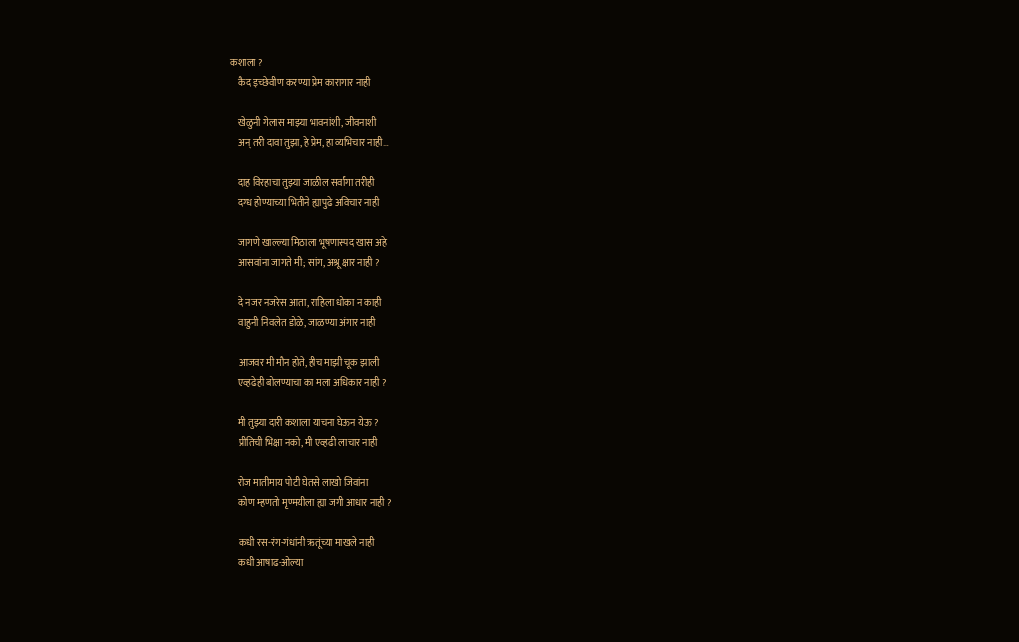कशाला ?
    कैद इच्छेवीण करण्या प्रेम कारागार नाही

    खेळुनी गेलास माझ्या भावनांशी, जीवनाशी
    अन्‌ तरी दावा तुझा, हे प्रेम, हा व्यभिचार नाही…

    दाह विरहाचा तुझ्या जाळील सर्वांगा तरीही
    दग्ध होण्याच्या भितीने ह्यापुढे अविचार नाही

    जागणे खाल्ल्या मिठाला भूषणास्पद खास अहे
    आसवांना जागते मी; सांग, अश्रू क्षार नाही ?

    दे नजर नजरेस आता, राहिला धोका न काही
    वाहुनी निवलेत डोळे, जाळण्या अंगार नाही

    आजवर मी मौन होते, हीच माझी चूक झाली
    एव्हढेही बोलण्याचा का मला अधिकार नाही ?

    मी तुझ्या दारी कशाला याचना घेऊन येऊ ?
    प्रीतिची भिक्षा नको, मी एव्हढी लाचार नाही

    रोज मातीमाय पोटी घेतसे लाखो जिवांना
    कोण म्हणतो मृण्मयीला ह्या जगी आधार नाही ?

    कधी रस-रंग-गंधांनी ऋतूंच्या माखले नाही
    कधी आषाढ-ओल्या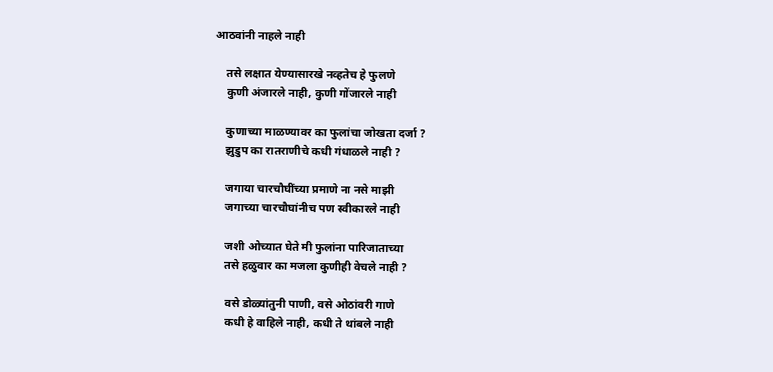आठवांनी नाहले नाही

    तसे लक्षात येण्यासारखे नव्हतेच हे फुलणे
    कुणी अंजारले नाही, कुणी गोंजारले नाही

    कुणाच्या माळण्यावर का फुलांचा जोखता दर्जा ?
    झुडुप का रातराणीचे कधी गंधाळले नाही ?

    जगाया चारचौघींच्या प्रमाणे ना नसे माझी
    जगाच्या चारचौघांनीच पण स्वीकारले नाही

    जशी ओच्यात घेते मी फुलांना पारिजाताच्या
    तसे हळुवार का मजला कुणीही वेचले नाही ?

    वसे डोळ्यांतुनी पाणी, वसे ओठांवरी गाणे
    कधी हे वाहिले नाही, कधी ते थांबले नाही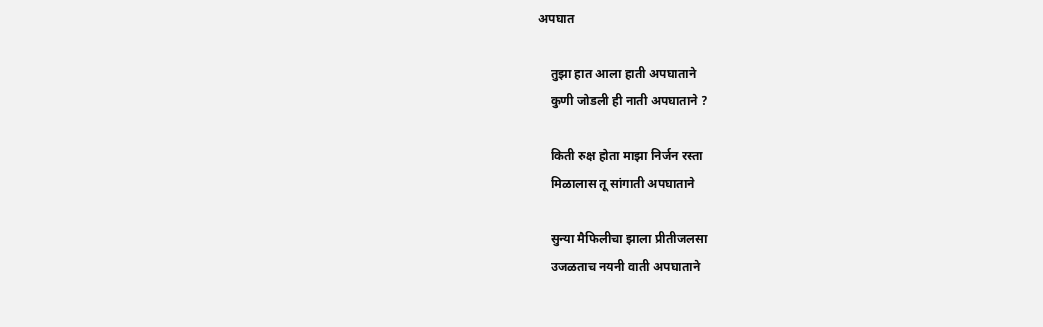अपघात

    तुझा हात आला हाती अपघाताने
    कुणी जोडली ही नाती अपघाताने ?

    किती रुक्ष होता माझा निर्जन रस्ता
    मिळालास तू सांगाती अपघाताने

    सुन्या मैफिलीचा झाला प्रीतीजलसा
    उजळताच नयनी वाती अपघाताने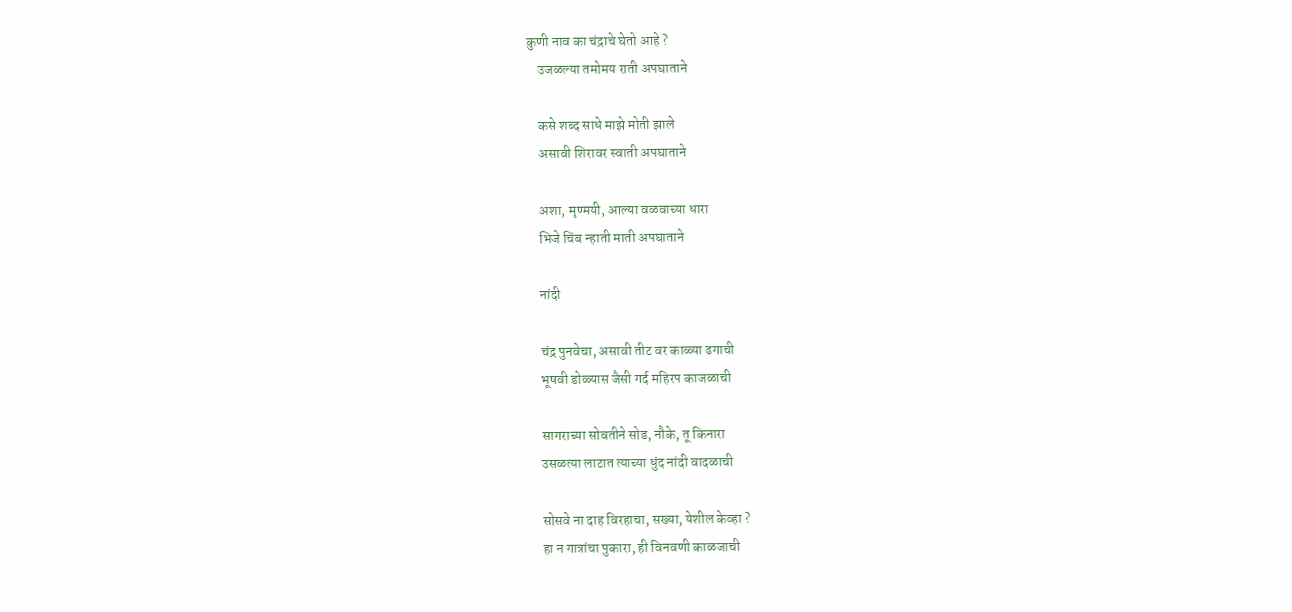कुणी नाव का चंद्राचे घेतो आहे ?
    उजळल्या तमोमय राती अपघाताने

    कसे शब्द साधे माझे मोती झाले
    असावी शिरावर स्वाती अपघाताने

    अशा, मृण्मयी, आल्या वळवाच्या धारा
    भिजे चिंब न्हाती माती अपघाताने

    नांदी

    चंद्र पुनवेचा, असावी तीट वर काळ्या ढगाची
    भूषवी डोळ्यास जैसी गर्द महिरप काजळाची

    सागराच्या सोबतीने सोड, नौके, तू किनारा
    उसळत्या लाटात त्याच्या धुंद नांदी वादळाची

    सोसवे ना दाह विरहाचा, सख्या, येशील केव्हा ?
    हा न गात्रांचा पुकारा, ही विनवणी काळजाची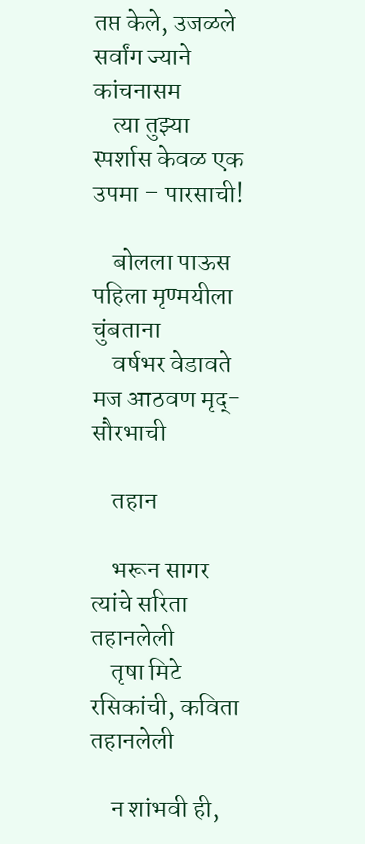तप्त केले, उजळले सर्वांग ज्याने कांचनासम
    त्या तुझ्या स्पर्शास केवळ एक उपमा – पारसाची!

    बोलला पाऊस पहिला मृण्मयीला चुंबताना
    वर्षभर वेडावते मज आठवण मृद्-सौरभाची

    तहान

    भरून सागर त्यांचे सरिता तहानलेली
    तृषा मिटे रसिकांची, कविता तहानलेली

    न शांभवी ही,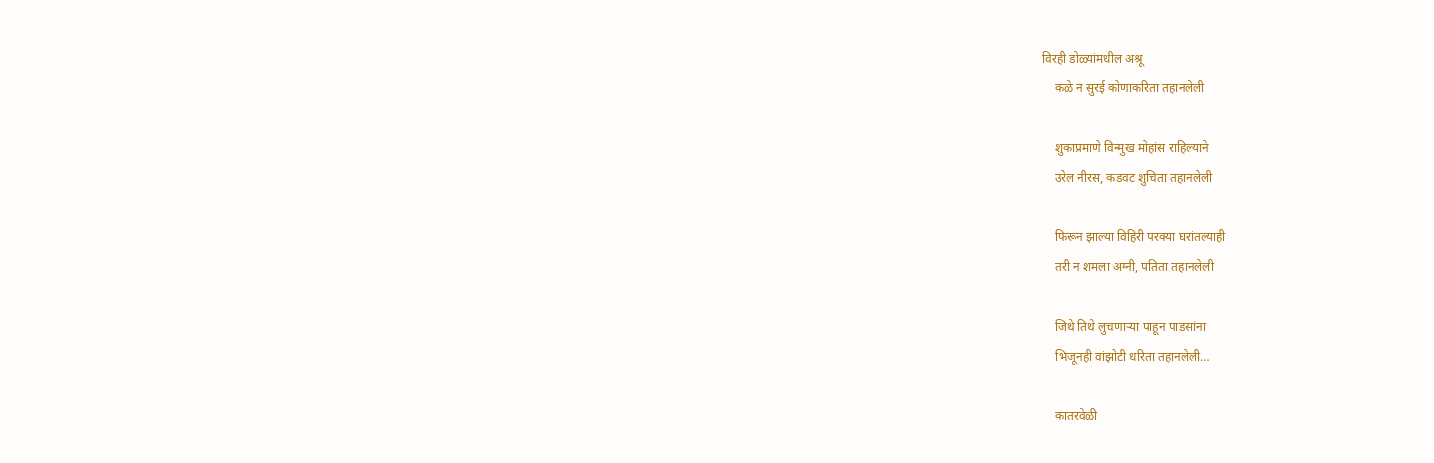विरही डोळ्यांमधील अश्रू
    कळे न सुरई कोणाकरिता तहानलेली

    शुकाप्रमाणे विन्मुख मोहांस राहिल्याने
    उरेल नीरस, कडवट शुचिता तहानलेली

    फिरून झाल्या विहिरी परक्या घरांतल्याही
    तरी न शमला अग्नी, पतिता तहानलेली

    जिथे तिथे लुचणाऱ्या पाहून पाडसांना
    भिजूनही वांझोटी धरिता तहानलेली…

    कातरवेळी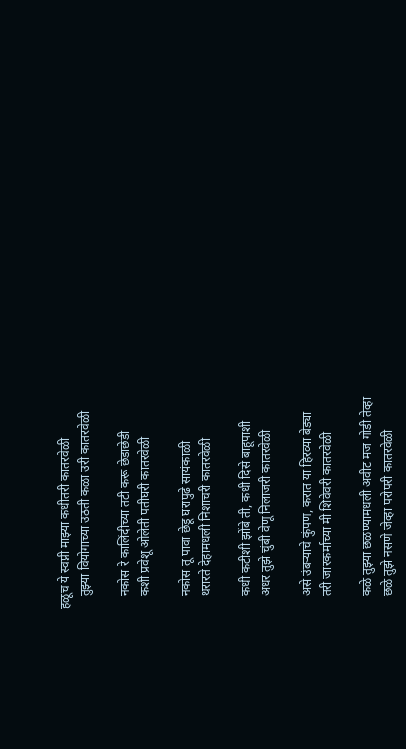हळूच ये स्वप्नी माझ्या कधीतरी कातरवेळी
    तुझ्या वियोगाच्या उठती कळा उरी कातरवेळी

    नकोस रे कालिंदीच्या तटी करू छेडाछेडी
    कशी प्रवेशू ओलेती पतीघरी कातरवेळी

    नकोस तू पावा छेडू घरापुढे सायंकाळी
    थरारते देहामधली निशाचरी कातरवेळी

    कधी कटीशी झोंबे ती, कधी दिसे बाहूपाशी
    अधर तुझे चुंबी वेणू निलाजरी कातरवेळी

    असे उंबऱ्याचे कुंपण, करात या हिरव्या बेड्या
    तरी जारकर्माच्या मी शिवेवरी कातरवेळी

    कळे तुझ्या छळण्यामधली अवीट मज गोडी तेव्हा
    छळे तुझे नसणे जेव्हा परोपरी कातरवेळी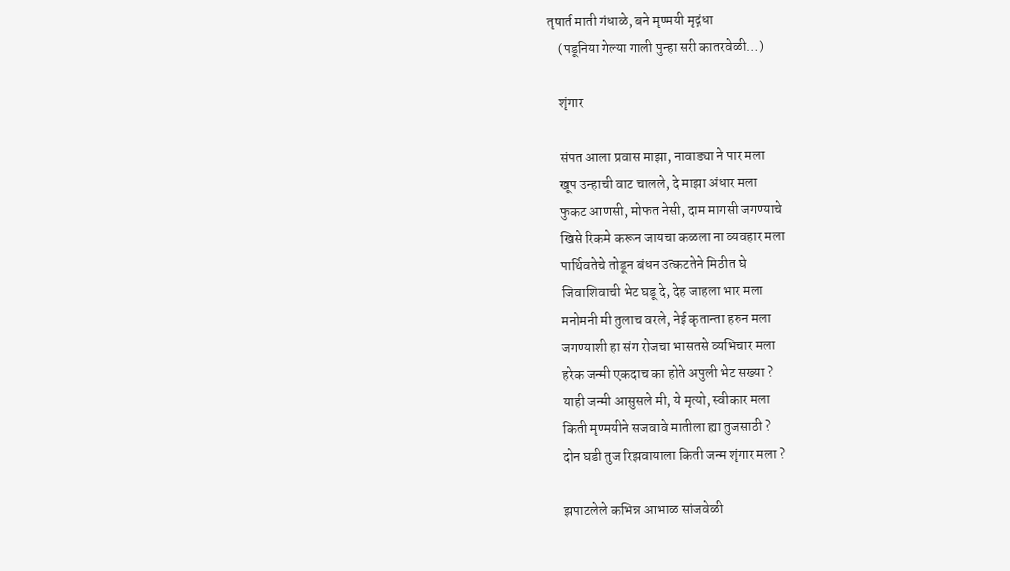तृषार्त माती गंधाळे, बने मृण्मयी मृद्गंधा
    (पडूनिया गेल्या गाली पुन्हा सरी कातरवेळी…)

    शृंगार

    संपत आला प्रवास माझा, नावाड्या ने पार मला
    खूप उन्हाची वाट चालले, दे माझा अंधार मला
    फुकट आणसी, मोफत नेसी, दाम मागसी जगण्याचे
    खिसे रिकमे करून जायचा कळला ना व्यवहार मला
    पार्थिवतेचे तोडून बंधन उत्कटतेने मिठीत घे
    जिवाशिवाची भेट घडू दे, देह जाहला भार मला
    मनोमनी मी तुलाच वरले, नेई कृतान्ता हरुन मला
    जगण्याशी हा संग रोजचा भासतसे व्यभिचार मला
    हरेक जन्मी एकदाच का होते अपुली भेट सख्या ?
    याही जन्मी आसुसले मी, ये मृत्यो, स्वीकार मला
    किती मृण्मयीने सजवावे मातीला ह्या तुजसाठी ?
    दोन घडी तुज रिझवायाला किती जन्म शृंगार मला ?

    झपाटलेले कभिन्न आभाळ सांजवेळी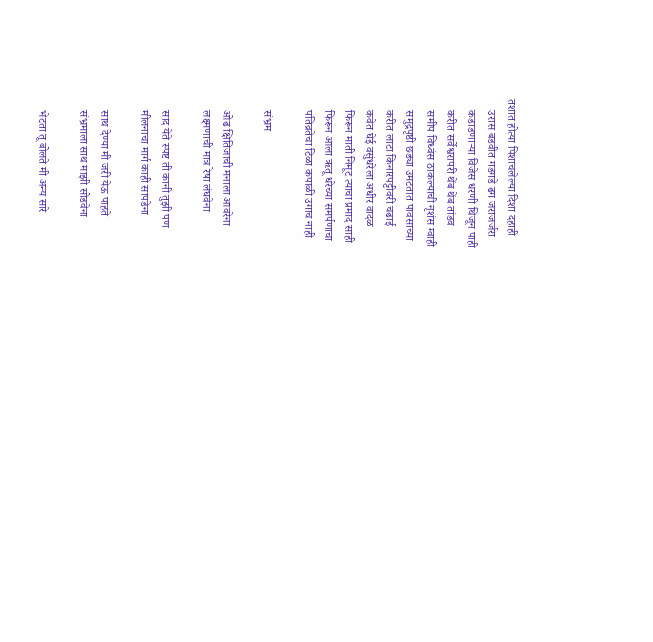तशात होत्या पिशाचलेल्या दिशा दहाही
    उरास बडवीत गडगडे ढग जराजर्जरा
    कडाडणाऱ्या विजेस धरणी थिजून पाही
    करीत सर्वेश्वरापरी थेंब थेंब तांडव
    समीप विध्वंस ठाकल्याची नृशंस ग्वाही
    समुद्रपृष्ठी छड्या उमटतात पावसाच्या
    करीत लाटा किनारपट्टीवरी चढाई
    कवेत घेई वसुंधरेला अधीर वादळ
    फिरून माती निमूट त्याचा प्रमाद साही
    फिरून आला ऋतू धरेच्या समर्पणाचा
    पतिव्रतेचा टिळा कपाळी उगाच नाही

    संभ्रम

    ओढ क्षितिजाची मनाला आवरेना
    लक्ष्मणाची मात्र रेषा लंघवेना

    साद येते स्पष्ट ती कानी तुझी पण
    मीलनाचा मार्ग काही सापडेना

    साथ देण्या मी जरी येऊ पाहते
    संभ्रमाला साथ माझी सोडवेना

    भेटता तू बोलते मी अन्य सारे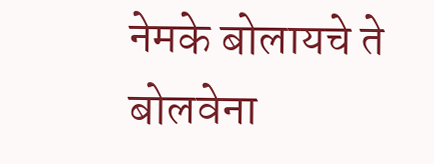नेमके बोलायचे ते बोलवेना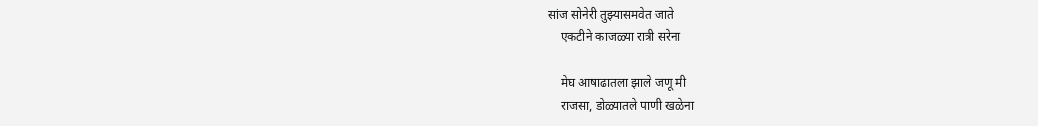सांज सोनेरी तुझ्यासमवेत जाते
    एकटीने काजळ्या रात्री सरेना

    मेघ आषाढातला झाले जणू मी
    राजसा, डोळ्यातले पाणी खळेना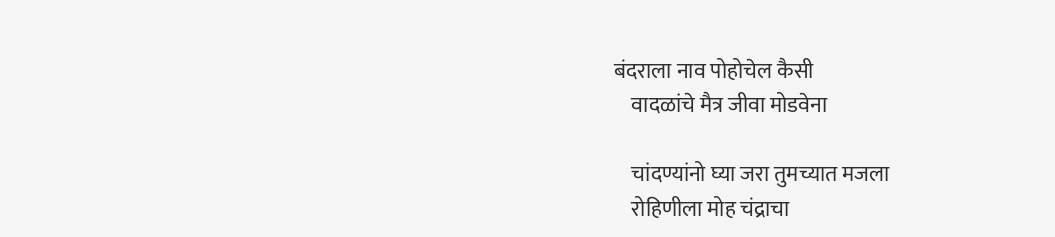बंदराला नाव पोहोचेल कैसी
    वादळांचे मैत्र जीवा मोडवेना

    चांदण्यांनो घ्या जरा तुमच्यात मजला
    रोहिणीला मोह चंद्राचा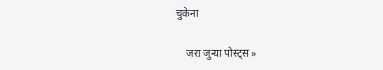चुकेना

    जरा जुन्या पोस्ट्स »